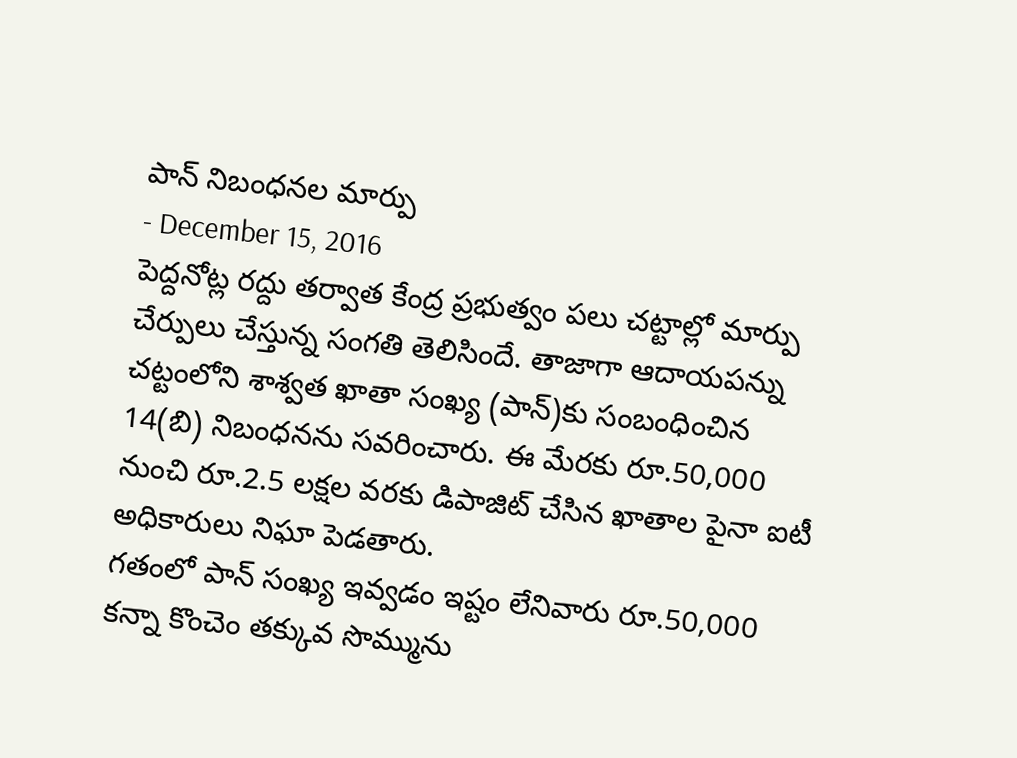పాన్ నిబంధనల మార్పు
- December 15, 2016
పెద్దనోట్ల రద్దు తర్వాత కేంద్ర ప్రభుత్వం పలు చట్టాల్లో మార్పు చేర్పులు చేస్తున్న సంగతి తెలిసిందే. తాజాగా ఆదాయపన్ను చట్టంలోని శాశ్వత ఖాతా సంఖ్య (పాన్)కు సంబంధించిన 14(బి) నిబంధనను సవరించారు. ఈ మేరకు రూ.50,000 నుంచి రూ.2.5 లక్షల వరకు డిపాజిట్ చేసిన ఖాతాల పైనా ఐటీ అధికారులు నిఘా పెడతారు.
గతంలో పాన్ సంఖ్య ఇవ్వడం ఇష్టం లేనివారు రూ.50,000 కన్నా కొంచెం తక్కువ సొమ్మును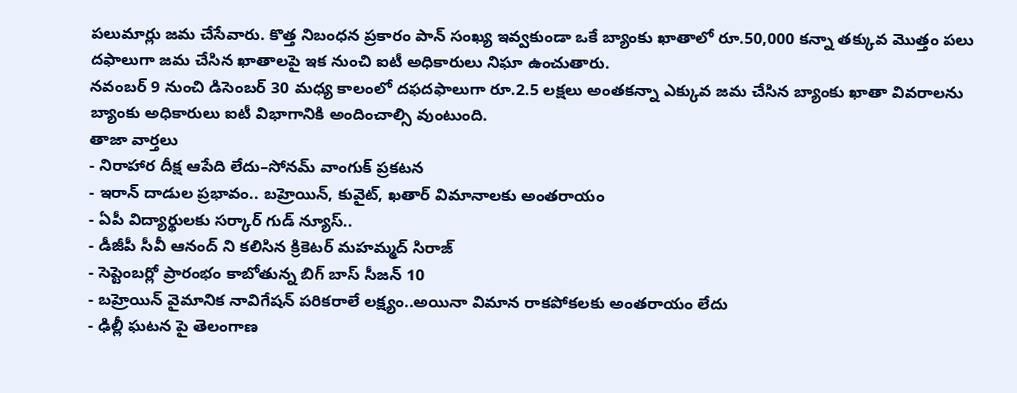పలుమార్లు జమ చేసేవారు. కొత్త నిబంధన ప్రకారం పాన్ సంఖ్య ఇవ్వకుండా ఒకే బ్యాంకు ఖాతాలో రూ.50,000 కన్నా తక్కువ మొత్తం పలు దఫాలుగా జమ చేసిన ఖాతాలపై ఇక నుంచి ఐటీ అధికారులు నిఘా ఉంచుతారు.
నవంబర్ 9 నుంచి డిసెంబర్ 30 మధ్య కాలంలో దఫదఫాలుగా రూ.2.5 లక్షలు అంతకన్నా ఎక్కువ జమ చేసిన బ్యాంకు ఖాతా వివరాలను బ్యాంకు అధికారులు ఐటీ విభాగానికి అందించాల్సి వుంటుంది.
తాజా వార్తలు
- నిరాహార దీక్ష ఆపేది లేదు–సోనమ్ వాంగుక్ ప్రకటన
- ఇరాన్ దాడుల ప్రభావం.. బహ్రెయిన్, కువైట్, ఖతార్ విమానాలకు అంతరాయం
- ఏపీ విద్యార్థులకు సర్కార్ గుడ్ న్యూస్..
- డీజీపీ సీవీ ఆనంద్ ని కలిసిన క్రికెటర్ మహమ్మద్ సిరాజ్
- సెప్టెంబర్లో ప్రారంభం కాబోతున్న బిగ్ బాస్ సీజన్ 10
- బహ్రెయిన్ వైమానిక నావిగేషన్ పరికరాలే లక్ష్యం..అయినా విమాన రాకపోకలకు అంతరాయం లేదు
- ఢిల్లీ ఘటన పై తెలంగాణ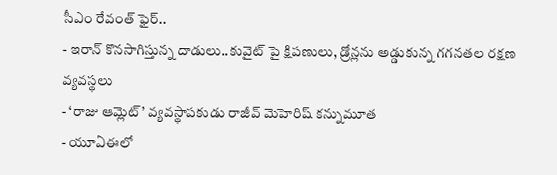సీఎం రేవంత్ ఫైర్..
- ఇరాన్ కొనసాగిస్తున్న దాడులు..కువైట్ పై క్షిపణులు, డ్రోన్లను అడ్డుకున్న గగనతల రక్షణ వ్యవస్థలు
- ‘రాజు ఆమ్లెట్’ వ్యవస్థాపకుడు రాజీవ్ మెహెరిష్ కన్నుమూత
- యూఏఈలో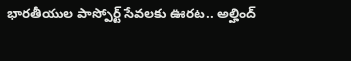భారతీయుల పాస్పోర్ట్ సేవలకు ఊరట.. అల్హింద్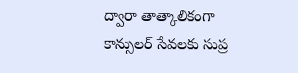ద్వారా తాత్కాలికంగా కాన్సులర్ సేవలకు సుప్ర